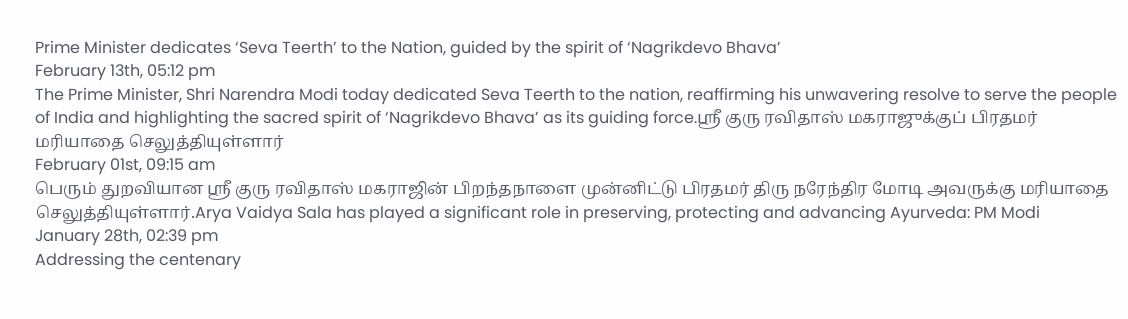Prime Minister dedicates ‘Seva Teerth’ to the Nation, guided by the spirit of ‘Nagrikdevo Bhava’
February 13th, 05:12 pm
The Prime Minister, Shri Narendra Modi today dedicated Seva Teerth to the nation, reaffirming his unwavering resolve to serve the people of India and highlighting the sacred spirit of ‘Nagrikdevo Bhava’ as its guiding force.ஸ்ரீ குரு ரவிதாஸ் மகராஜுக்குப் பிரதமர் மரியாதை செலுத்தியுள்ளார்
February 01st, 09:15 am
பெரும் துறவியான ஸ்ரீ குரு ரவிதாஸ் மகராஜின் பிறந்தநாளை முன்னிட்டு பிரதமர் திரு நரேந்திர மோடி அவருக்கு மரியாதை செலுத்தியுள்ளார்.Arya Vaidya Sala has played a significant role in preserving, protecting and advancing Ayurveda: PM Modi
January 28th, 02:39 pm
Addressing the centenary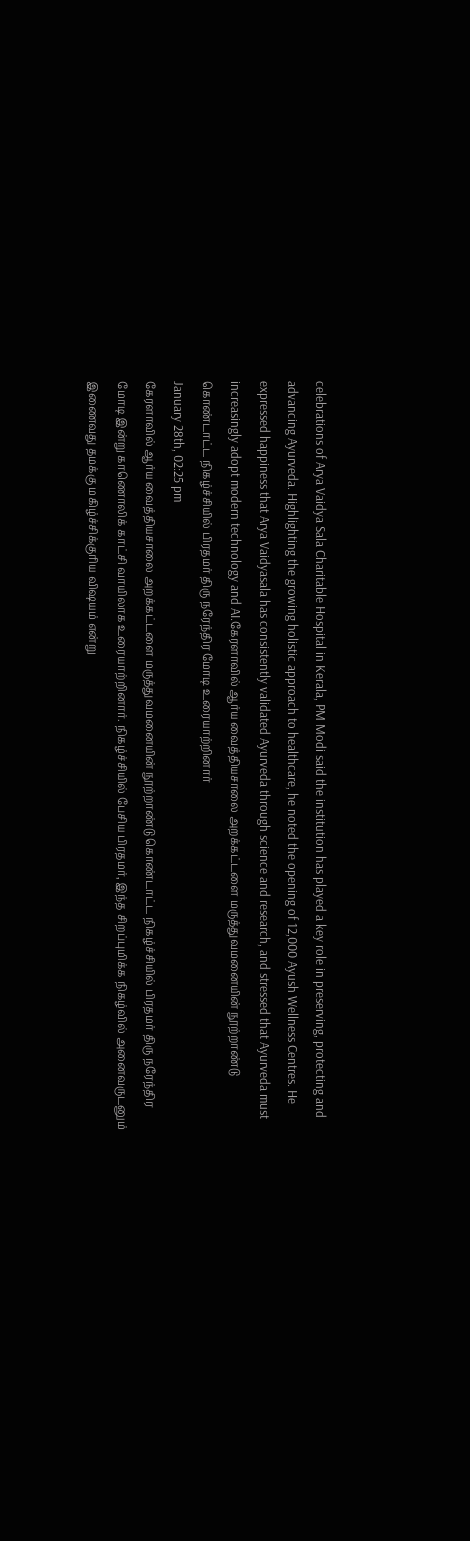celebrations of Arya Vaidya Sala Charitable Hospital in Kerala, PM Modi said the institution has played a key role in preserving, protecting and advancing Ayurveda. Highlighting the growing holistic approach to healthcare, he noted the opening of 12,000 Ayush Wellness Centres. He expressed happiness that Arya Vaidyasala has consistently validated Ayurveda through science and research, and stressed that Ayurveda must increasingly adopt modern technology and AI.கேரளாவில் ஆர்ய வைத்தியசாலை அறக்கட்டளை மருத்துவமனையின் நூற்றாண்டு கொண்டாட்ட நிகழ்ச்சியில் பிரதமர் திரு நரேந்திர மோடி உரையாற்றினார்
January 28th, 02:25 pm
கேரளாவில் ஆர்ய வைத்தியசாலை அறக்கட்டளை மருத்துவமனையின் நூற்றாண்டு கொண்டாட்ட நிகழ்ச்சியில் பிரதமர் திரு நரேந்திர மோடி இன்று காணொலிக் காட்சி வாயிலாக உரையாற்றினார். நிகழ்ச்சியில் பேசிய பிரதமர், இந்த சிறப்புமிக்க நிகழ்வில் அனைவருடனும் இணைவது தமக்கு மகிழ்ச்சிக்குரிய விஷயம் என்று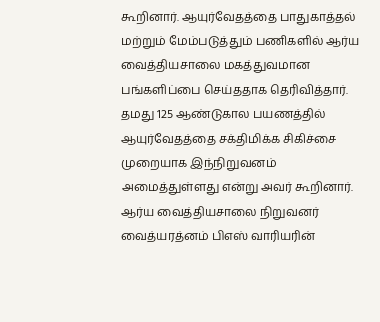கூறினார். ஆயுர்வேதத்தை பாதுகாத்தல் மற்றும் மேம்படுத்தும் பணிகளில் ஆர்ய வைத்தியசாலை மகத்துவமான பங்களிப்பை செய்ததாக தெரிவித்தார். தமது 125 ஆண்டுகால பயணத்தில் ஆயுர்வேதத்தை சக்திமிக்க சிகிச்சை முறையாக இந்நிறுவனம் அமைத்துள்ளது என்று அவர் கூறினார். ஆர்ய வைத்தியசாலை நிறுவனர் வைத்யரத்னம் பிஎஸ் வாரியரின்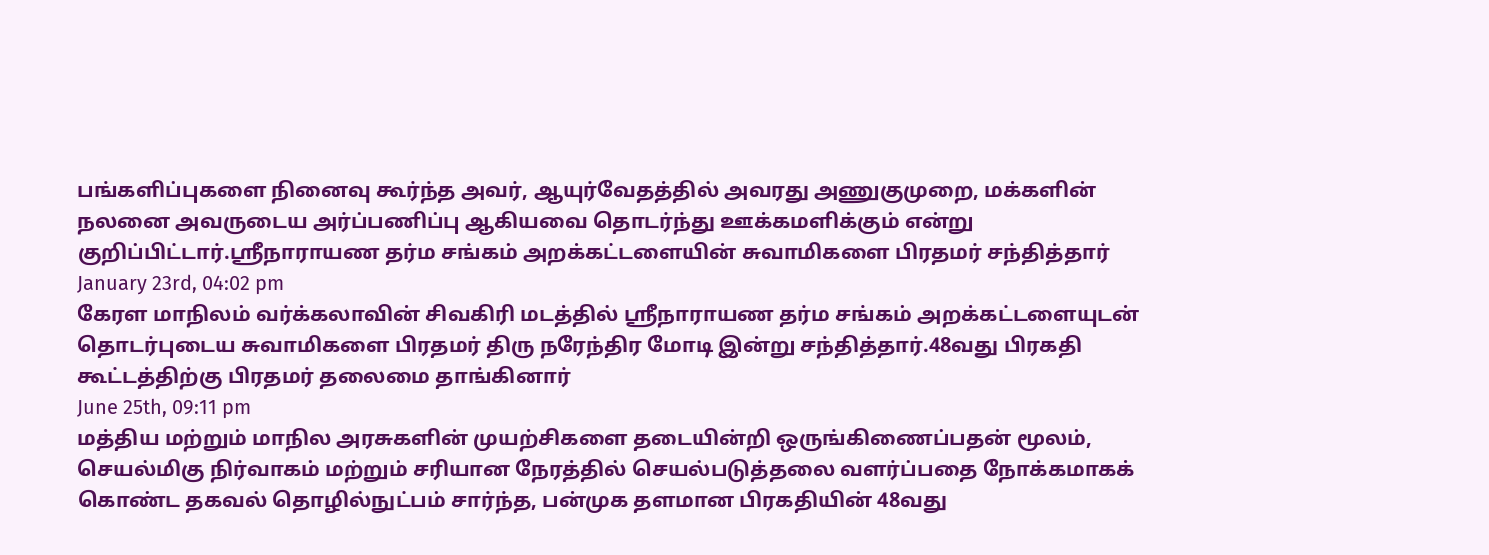பங்களிப்புகளை நினைவு கூர்ந்த அவர், ஆயுர்வேதத்தில் அவரது அணுகுமுறை, மக்களின் நலனை அவருடைய அர்ப்பணிப்பு ஆகியவை தொடர்ந்து ஊக்கமளிக்கும் என்று குறிப்பிட்டார்.ஸ்ரீநாராயண தர்ம சங்கம் அறக்கட்டளையின் சுவாமிகளை பிரதமர் சந்தித்தார்
January 23rd, 04:02 pm
கேரள மாநிலம் வர்க்கலாவின் சிவகிரி மடத்தில் ஸ்ரீநாராயண தர்ம சங்கம் அறக்கட்டளையுடன் தொடர்புடைய சுவாமிகளை பிரதமர் திரு நரேந்திர மோடி இன்று சந்தித்தார்.48வது பிரகதி கூட்டத்திற்கு பிரதமர் தலைமை தாங்கினார்
June 25th, 09:11 pm
மத்திய மற்றும் மாநில அரசுகளின் முயற்சிகளை தடையின்றி ஒருங்கிணைப்பதன் மூலம், செயல்மிகு நிர்வாகம் மற்றும் சரியான நேரத்தில் செயல்படுத்தலை வளர்ப்பதை நோக்கமாகக் கொண்ட தகவல் தொழில்நுட்பம் சார்ந்த, பன்முக தளமான பிரகதியின் 48வது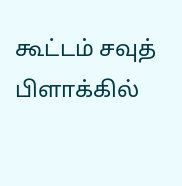கூட்டம் சவுத் பிளாக்கில்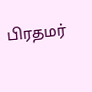பிரதமர்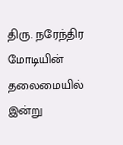திரு. நரேந்திர மோடியின் தலைமையில் இன்று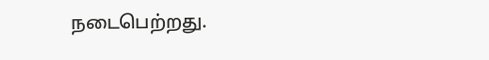நடைபெற்றது.